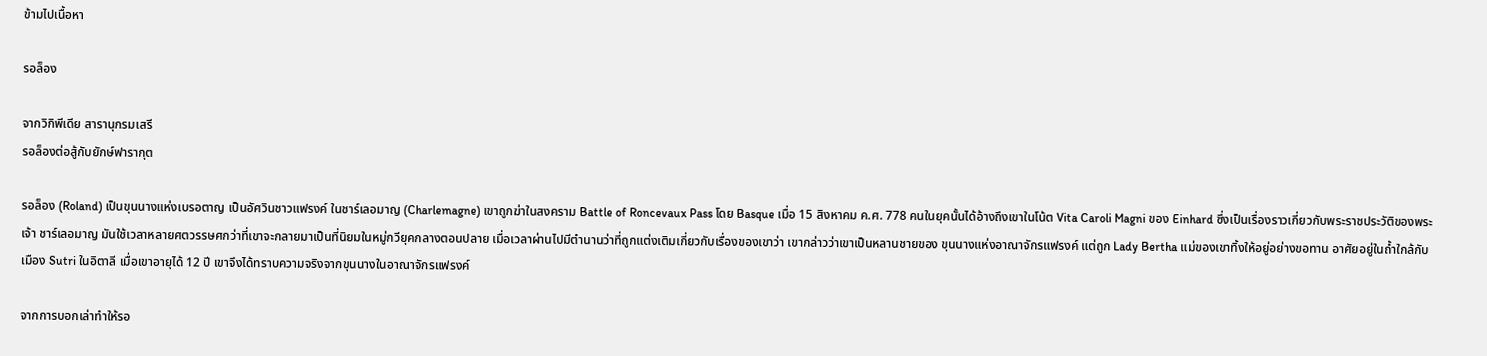ข้ามไปเนื้อหา

รอล็อง

จากวิกิพีเดีย สารานุกรมเสรี
รอล็องต่อสู้กับยักษ์ฟารากุต

รอล็อง (Roland) เป็นขุนนางแห่งเบรอตาญ เป็นอัศวินชาวแฟรงค์ ในชาร์เลอมาญ (Charlemagne) เขาถูกฆ่าในสงคราม Battle of Roncevaux Pass โดย Basque เมื่อ 15 สิงหาคม ค.ศ. 778 คนในยุคนั้นได้อ้างถึงเขาในโน้ต Vita Caroli Magni ของ Einhard ซึ่งเป็นเรื่องราวเกี่ยวกับพระราชประวัติของพระเจ้า ชาร์เลอมาญ มันใช้เวลาหลายศตวรรษศกว่าที่เขาจะกลายมาเป็นที่นิยมในหมู่กวียุคกลางตอนปลาย เมื่อเวลาผ่านไปมีตำนานว่าที่ถูกแต่งเติมเกี่ยวกับเรื่องของเขาว่า เขากล่าวว่าเขาเป็นหลานชายของ ขุนนางแห่งอาณาจักรแฟรงค์ แต่ถูก Lady Bertha แม่ของเขาทิ้งให้อยู่อย่างขอทาน อาศัยอยู่ในถ้ำใกล้กับเมือง Sutri ในอิตาลี เมื่อเขาอายุได้ 12 ปี เขาจึงได้ทราบความจริงจากขุนนางในอาณาจักรแฟรงค์

จากการบอกเล่าทำให้รอ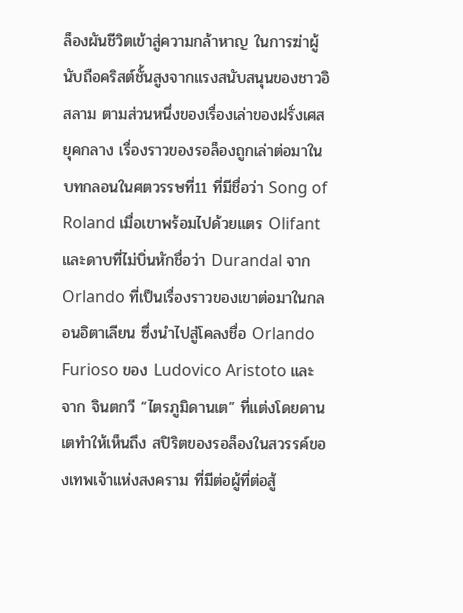ล็องผันชีวิตเข้าสู่ความกล้าหาญ ในการฆ่าผู้นับถือคริสต์ชั้นสูงจากแรงสนับสนุนของชาวอิสลาม ตามส่วนหนึ่งของเรื่องเล่าของฝรั่งเศสยุคกลาง เรื่องราวของรอล็องถูกเล่าต่อมาในบทกลอนในศตวรรษที่11 ที่มีชื่อว่า Song of Roland เมื่อเขาพร้อมไปด้วยแตร Olifant และดาบที่ไม่บิ่นหักชื่อว่า Durandal จาก Orlando ที่เป็นเรื่องราวของเขาต่อมาในกลอนอิตาเลียน ซึ่งนำไปสู่โคลงชื่อ Orlando Furioso ของ Ludovico Aristoto และจาก จินตกวี “ไตรภูมิดานเต” ที่แต่งโดยดานเตทำให้เห็นถึง สปิริตของรอล็องในสวรรค์ของเทพเจ้าแห่งสงคราม ที่มีต่อผู้ที่ต่อสู้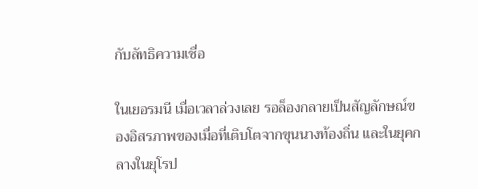กับลัทธิความเชื่อ

ในเยอรมนี เมื่อเวลาล่วงเลย รอล็องกลายเป็นสัญลักษณ์ของอิสรภาพของเมื่อที่เติบโตจากขุนนางท้องถิ่น และในยุคกลางในยุโรป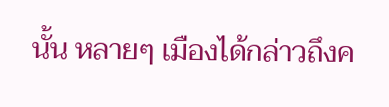นั้น หลายๆ เมืองได้กล่าวถึงค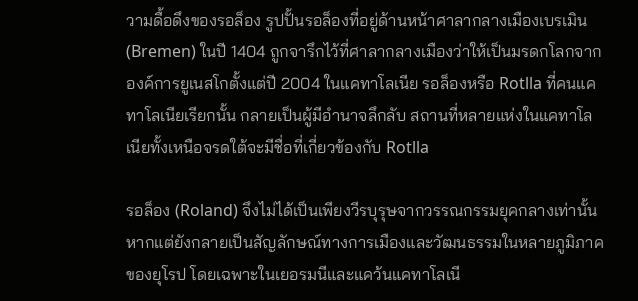วามดื้อดึงของรอล็อง รูปปั้นรอล็องที่อยู่ด้านหน้าศาลากลางเมืองเบรเมิน (Bremen) ในปี 1404 ถูกจารึกไว้ที่ศาลากลางเมืองว่าให้เป็นมรดกโลกจากองค์การยูเนสโกตั้งแต่ปี 2004 ในแคทาโลเนีย รอล็องหรือ Rotlla ที่คนแคทาโลเนียเรียกนั้น กลายเป็นผู้มีอำนาจลึกลับ สถานที่หลายแห่งในแคทาโลเนียทั้งเหนือจรดใต้จะมีชื่อที่เกี่ยวข้องกับ Rotlla

รอล็อง (Roland) จึงไม่ได้เป็นเพียงวีรบุรุษจากวรรณกรรมยุคกลางเท่านั้น หากแต่ยังกลายเป็นสัญลักษณ์ทางการเมืองและวัฒนธรรมในหลายภูมิภาคของยุโรป โดยเฉพาะในเยอรมนีและแคว้นแคทาโลเนี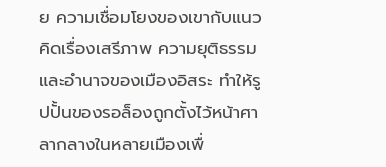ย ความเชื่อมโยงของเขากับแนวคิดเรื่องเสรีภาพ ความยุติธรรม และอำนาจของเมืองอิสระ ทำให้รูปปั้นของรอล็องถูกตั้งไว้หน้าศาลากลางในหลายเมืองเพื่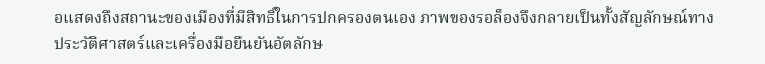อแสดงถึงสถานะของเมืองที่มีสิทธิ์ในการปกครองตนเอง ภาพของรอล็องจึงกลายเป็นทั้งสัญลักษณ์ทางประวัติศาสตร์และเครื่องมือยืนยันอัตลักษ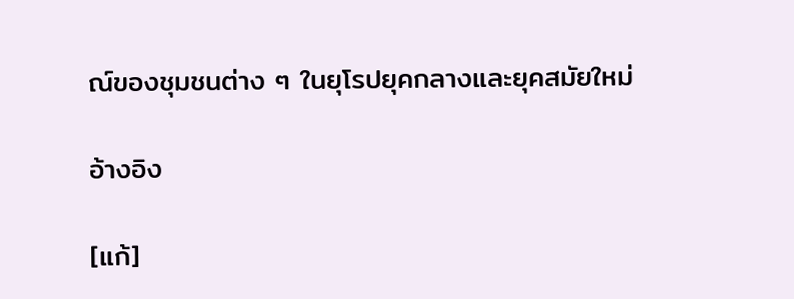ณ์ของชุมชนต่าง ๆ ในยุโรปยุคกลางและยุคสมัยใหม่

อ้างอิง

[แก้]